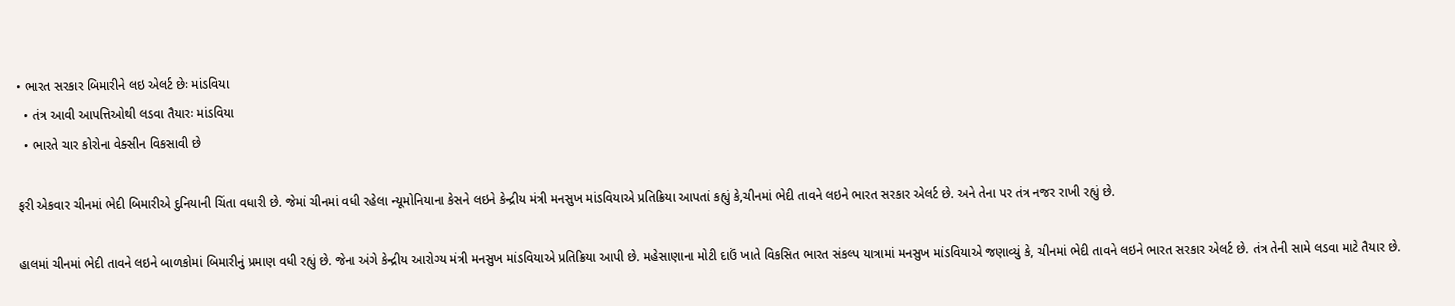• ભારત સરકાર બિમારીને લઇ એલર્ટ છેઃ માંડવિયા
  • તંત્ર આવી આપત્તિઓથી લડવા તૈયારઃ માંડવિયા
  • ભારતે ચાર કોરોના વેક્સીન વિકસાવી છે

ફરી એકવાર ચીનમાં ભેદી બિમારીએ દુનિયાની ચિંતા વધારી છે. જેમાં ચીનમાં વધી રહેલા ન્યૂમોનિયાના કેસને લઇને કેન્દ્રીય મંત્રી મનસુખ માંડવિયાએ પ્રતિક્રિયા આપતાં કહ્યું કે,ચીનમાં ભેદી તાવને લઇને ભારત સરકાર એલર્ટ છે. અને તેના પર તંત્ર નજર રાખી રહ્યું છે.

હાલમાં ચીનમાં ભેદી તાવને લઇને બાળકોમાં બિમારીનું પ્રમાણ વધી રહ્યું છે. જેના અંગે કેન્દ્રીય આરોગ્ય મંત્રી મનસુખ માંડવિયાએ પ્રતિક્રિયા આપી છે. મહેસાણાના મોટી દાઉં ખાતે વિકસિત ભારત સંકલ્પ યાત્રામાં મનસુખ માંડવિયાએ જણાવ્યું કે, ચીનમાં ભેદી તાવને લઇને ભારત સરકાર એલર્ટ છે. તંત્ર તેની સામે લડવા માટે તૈયાર છે.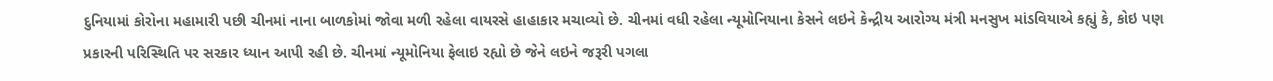દુનિયામાં કોરોના મહામારી પછી ચીનમાં નાના બાળકોમાં જોવા મળી રહેલા વાયરસે હાહાકાર મચાવ્યો છે. ચીનમાં વધી રહેલા ન્યૂમોનિયાના કેસને લઇને કેન્દ્રીય આરોગ્ય મંત્રી મનસુખ માંડવિયાએ કહ્યું કે, કોઇ પણ પ્રકારની પરિસ્થિતિ પર સરકાર ધ્યાન આપી રહી છે. ચીનમાં ન્યૂમોનિયા ફેલાઇ રહ્યો છે જેને લઇને જરૂરી પગલા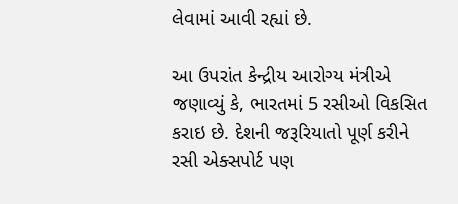લેવામાં આવી રહ્યાં છે.

આ ઉપરાંત કેન્દ્રીય આરોગ્ય મંત્રીએ જણાવ્યું કે, ભારતમાં 5 રસીઓ વિકસિત કરાઇ છે. દેશની જરૂરિયાતો પૂર્ણ કરીને રસી એક્સપોર્ટ પણ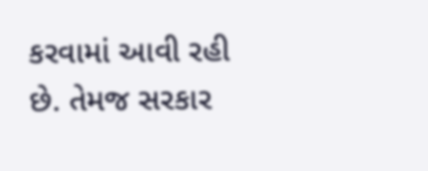કરવામાં આવી રહી છે. તેમજ સરકાર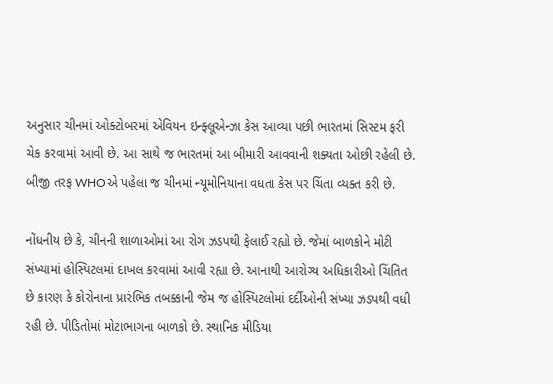અનુસાર ચીનમાં ઓક્ટોબરમાં એવિયન ઇન્ફ્લૂએન્ઝા કેસ આવ્યા પછી ભારતમાં સિસ્ટમ ફરી ચેક કરવામાં આવી છે. આ સાથે જ ભારતમાં આ બીમારી આવવાની શક્યતા ઓછી રહેલી છે. બીજી તરફ WHOએ પહેલા જ ચીનમાં ન્યૂમોનિયાના વધતા કેસ પર ચિંતા વ્યક્ત કરી છે.

નોંધનીય છે કે, ચીનની શાળાઓમાં આ રોગ ઝડપથી ફેલાઈ રહ્યો છે. જેમાં બાળકોને મોટી સંખ્યામાં હોસ્પિટલમાં દાખલ કરવામાં આવી રહ્યા છે. આનાથી આરોગ્ય અધિકારીઓ ચિંતિત છે કારણ કે કોરોનાના પ્રારંભિક તબક્કાની જેમ જ હોસ્પિટલોમાં દર્દીઓની સંખ્યા ઝડપથી વધી રહી છે. પીડિતોમાં મોટાભાગના બાળકો છે. સ્થાનિક મીડિયા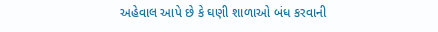અહેવાલ આપે છે કે ઘણી શાળાઓ બંધ કરવાની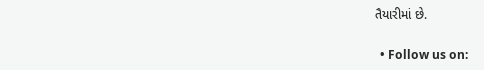તૈયારીમાં છે.

  • Follow us on: